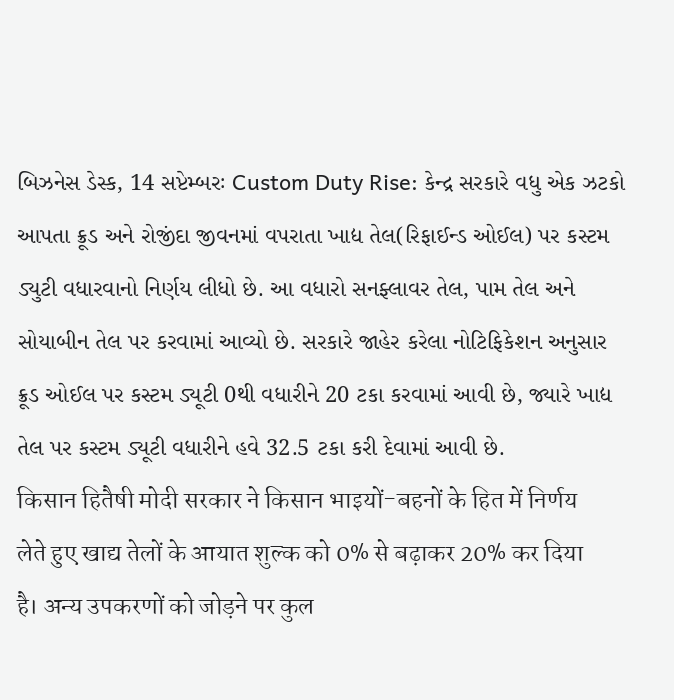બિઝનેસ ડેસ્ક, 14 સપ્ટેમ્બરઃ Custom Duty Rise: કેન્દ્ર સરકારે વધુ એક ઝટકો આપતા ક્રૂડ અને રોજીંદા જીવનમાં વપરાતા ખાદ્ય તેલ(રિફાઈન્ડ ઓઈલ) પર કસ્ટમ ડ્યુટી વધારવાનો નિર્ણય લીધો છે. આ વધારો સનફ્લાવર તેલ, પામ તેલ અને સોયાબીન તેલ પર કરવામાં આવ્યો છે. સરકારે જાહેર કરેલા નોટિફિકેશન અનુસાર ક્રૂડ ઓઈલ પર કસ્ટમ ડ્યૂટી 0થી વધારીને 20 ટકા કરવામાં આવી છે, જ્યારે ખાદ્ય તેલ પર કસ્ટમ ડ્યૂટી વધારીને હવે 32.5 ટકા કરી દેવામાં આવી છે.
किसान हितैषी मोदी सरकार ने किसान भाइयों-बहनों के हित में निर्णय लेते हुए खाद्य तेलों के आयात शुल्क को 0% से बढ़ाकर 20% कर दिया है। अन्य उपकरणों को जोड़ने पर कुल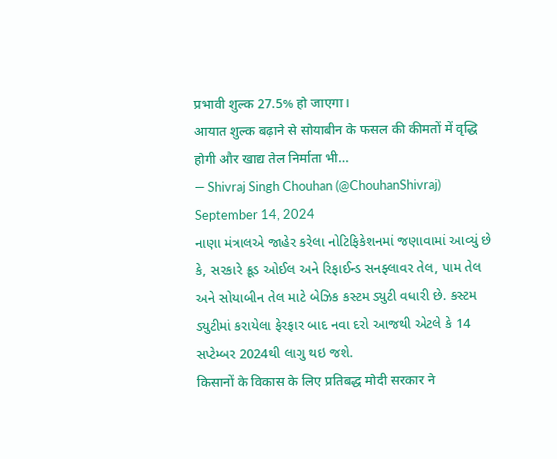प्रभावी शुल्क 27.5% हो जाएगा।
आयात शुल्क बढ़ाने से सोयाबीन के फसल की कीमतों में वृद्धि होगी और खाद्य तेल निर्माता भी…
— Shivraj Singh Chouhan (@ChouhanShivraj) September 14, 2024
નાણા મંત્રાલએ જાહેર કરેલા નોટિફિકેશનમાં જણાવામાં આવ્યું છે કે, સરકારે ક્રૂડ ઓઈલ અને રિફાઈન્ડ સનફ્લાવર તેલ, પામ તેલ અને સોયાબીન તેલ માટે બેઝિક કસ્ટમ ડ્યુટી વધારી છે. કસ્ટમ ડ્યુટીમાં કરાયેલા ફેરફાર બાદ નવા દરો આજથી એટલે કે 14 સપ્ટેમ્બર 2024થી લાગુ થઇ જશે.
किसानों के विकास के लिए प्रतिबद्ध मोदी सरकार ने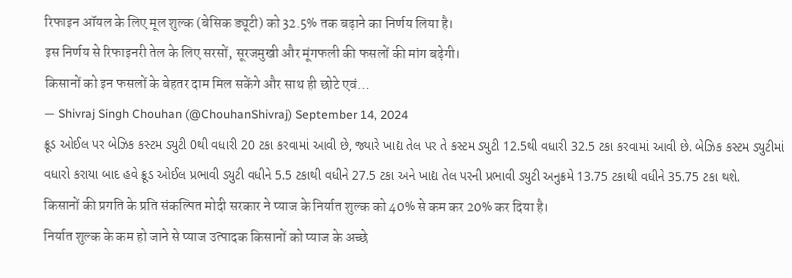रिफाइन ऑयल के लिए मूल शुल्क (बेसिक ड्यूटी) को 32.5% तक बढ़ाने का निर्णय लिया है।
इस निर्णय से रिफाइनरी तेल के लिए सरसों, सूरजमुखी और मूंगफली की फसलों की मांग बढ़ेगी।
किसानों को इन फसलों के बेहतर दाम मिल सकेंगे और साथ ही छोटे एवं…
— Shivraj Singh Chouhan (@ChouhanShivraj) September 14, 2024
ક્રૂડ ઓઈલ પર બેઝિક કસ્ટમ ડ્યુટી 0થી વધારી 20 ટકા કરવામાં આવી છે, જ્યારે ખાદ્ય તેલ પર તે કસ્ટમ ડ્યુટી 12.5થી વધારી 32.5 ટકા કરવામાં આવી છે. બેઝિક કસ્ટમ ડ્યુટીમાં વધારો કરાયા બાદ હવે ક્રૂડ ઓઈલ પ્રભાવી ડ્યુટી વધીને 5.5 ટકાથી વધીને 27.5 ટકા અને ખાદ્ય તેલ પરની પ્રભાવી ડ્યુટી અનુક્રમે 13.75 ટકાથી વધીને 35.75 ટકા થશે.
किसानों की प्रगति के प्रति संकल्पित मोदी सरकार ने प्याज के निर्यात शुल्क को 40% से कम कर 20% कर दिया है।
निर्यात शुल्क के कम हो जाने से प्याज उत्पादक किसानों को प्याज के अच्छे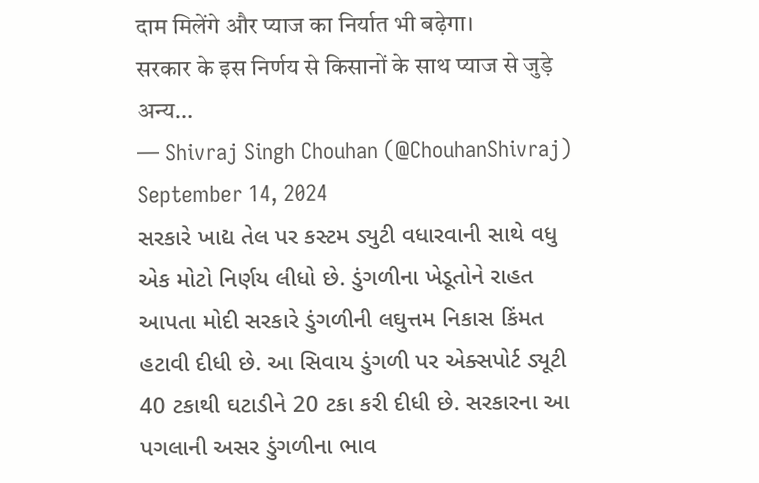दाम मिलेंगे और प्याज का निर्यात भी बढ़ेगा।
सरकार के इस निर्णय से किसानों के साथ प्याज से जुड़े अन्य…
— Shivraj Singh Chouhan (@ChouhanShivraj) September 14, 2024
સરકારે ખાદ્ય તેલ પર કસ્ટમ ડ્યુટી વધારવાની સાથે વધુ એક મોટો નિર્ણય લીધો છે. ડુંગળીના ખેડૂતોને રાહત આપતા મોદી સરકારે ડુંગળીની લઘુત્તમ નિકાસ કિંમત હટાવી દીધી છે. આ સિવાય ડુંગળી પર એક્સપોર્ટ ડ્યૂટી 40 ટકાથી ઘટાડીને 20 ટકા કરી દીધી છે. સરકારના આ પગલાની અસર ડુંગળીના ભાવ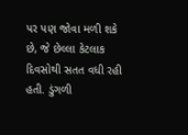પર પણ જોવા મળી શકે છે, જે છેલ્લા કેટલાક દિવસોથી સતત વધી રહી હતી. ડુંગળી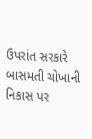ઉપરાંત સરકારે બાસમતી ચોખાની નિકાસ પર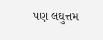પણ લઘુત્તમ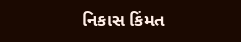નિકાસ કિંમત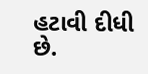હટાવી દીધી છે.